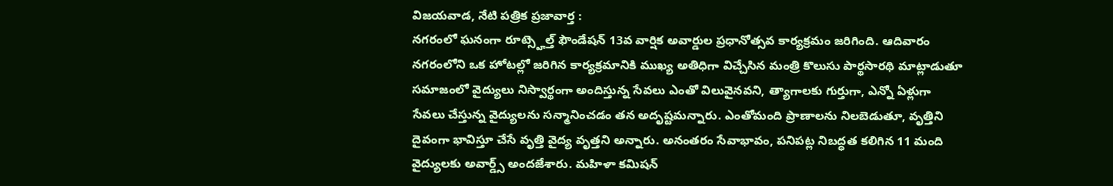విజయవాడ, నేటి పత్రిక ప్రజావార్త :
నగరంలో ఘనంగా రూట్స్హెల్త్ ఫౌండేషన్ 13వ వార్షిక అవార్డుల ప్రధానోత్సవ కార్యక్రమం జరిగింది. ఆదివారం నగరంలోని ఒక హోటల్లో జరిగిన కార్యక్రమానికి ముఖ్య అతిధిగా విచ్చేసిన మంత్రి కొలుసు పార్థసారథి మాట్లాడుతూ సమాజంలో వైద్యులు నిస్వార్థంగా అందిస్తున్న సేవలు ఎంతో విలువైనవని, త్యాగాలకు గుర్తుగా, ఎన్నో ఏళ్లుగా సేవలు చేస్తున్న వైద్యులను సన్మానించడం తన అదృష్టమన్నారు. ఎంతోమంది ప్రాణాలను నిలబెడుతూ, వృత్తిని దైవంగా భావిస్తూ చేసే వృత్తి వైద్య వృత్తని అన్నారు. అనంతరం సేవాభావం, పనిపట్ల నిబద్ధత కలిగిన 11 మంది వైద్యులకు అవార్డ్స్ అందజేశారు. మహిళా కమిషన్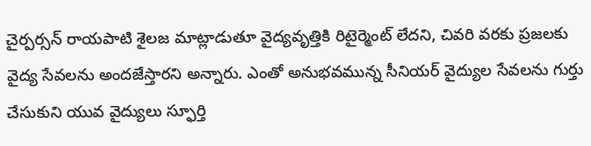చైర్పర్సన్ రాయపాటి శైలజ మాట్లాడుతూ వైద్యవృత్తికి రిటైర్మెంట్ లేదని, చివరి వరకు ప్రజలకు వైద్య సేవలను అందజేస్తారని అన్నారు. ఎంతో అనుభవమున్న సీనియర్ వైద్యుల సేవలను గుర్తు చేసుకుని యువ వైద్యులు స్ఫూర్తి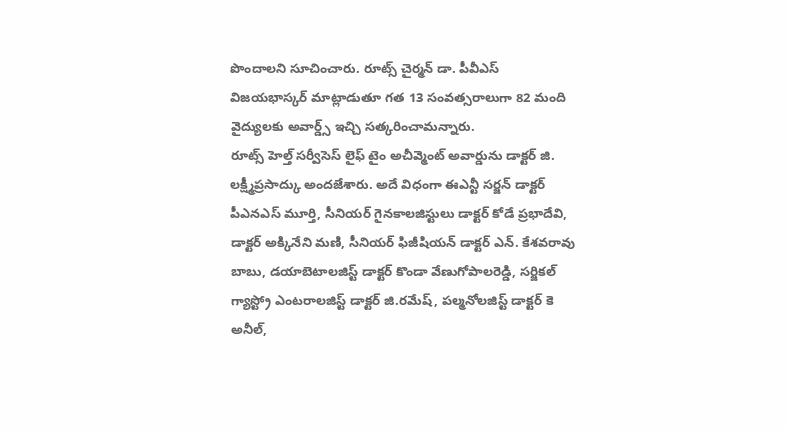పొందాలని సూచించారు. రూట్స్ చైర్మన్ డా. పీవీఎస్ విజయభాస్కర్ మాట్లాడుతూ గత 13 సంవత్సరాలుగా 82 మంది వైద్యులకు అవార్డ్స్ ఇచ్చి సత్కరించామన్నారు.
రూట్స్ హెల్త్ సర్వీసెస్ లైఫ్ టైం అచీవ్మెంట్ అవార్డును డాక్టర్ జి. లక్ష్మీప్రసాద్కు అందజేశారు. అదే విధంగా ఈఎన్టీ సర్జన్ డాక్టర్ పీఎనఎస్ మూర్తి, సీనియర్ గైనకాలజిస్టులు డాక్టర్ కోడే ప్రభాదేవి, డాక్టర్ అక్కినేని మణి, సీనియర్ ఫిజీషియన్ డాక్టర్ ఎన్. కేశవరావు బాబు, డయాబెటాలజిస్ట్ డాక్టర్ కొండా వేణుగోపాలరెడ్డి, సర్జికల్ గ్యాస్ట్రో ఎంటరాలజిస్ట్ డాక్టర్ జి.రమేష్, పల్మనోలజిస్ట్ డాక్టర్ కె అనీల్,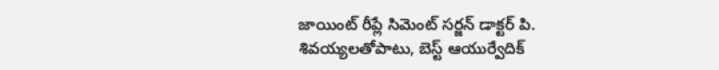జాయింట్ రీప్లే సిమెంట్ సర్జన్ డాక్టర్ పి. శివయ్యలతోపాటు, బెస్ట్ ఆయుర్వేదిక్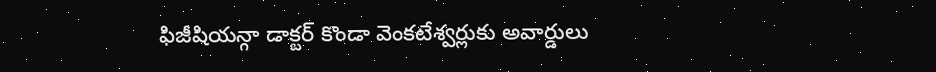ఫిజీషియన్గా డాక్టర్ కొండా వెంకటేశ్వర్లుకు అవార్డులు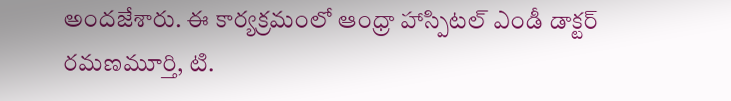అందజేశారు. ఈ కార్యక్రమంలో ఆంధ్రా హాస్పిటల్ ఎండీ డాక్టర్ రమణమూర్తి, టి.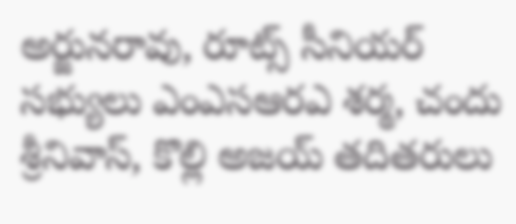అర్జునరావు, రూట్స్ సీనియర్ సభ్యులు ఎంఎసఆరఎ శర్మ, చందు శ్రీనివాస్, కొల్లి అజయ్ తదితరులు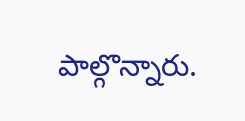పాల్గొన్నారు.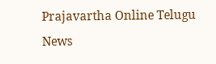Prajavartha Online Telugu News